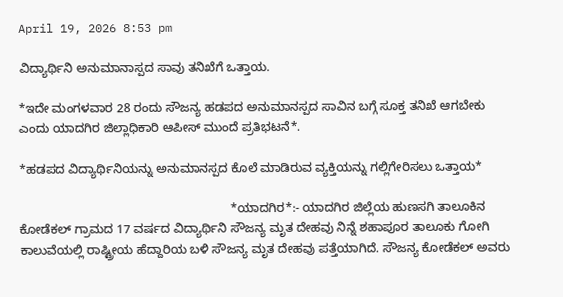April 19, 2026 8:53 pm

ವಿದ್ಯಾರ್ಥಿನಿ ಅನುಮಾನಾಸ್ಪದ ಸಾವು ತನಿಖೆಗೆ ಒತ್ತಾಯ.

*ಇದೇ ಮಂಗಳವಾರ 28 ರಂದು ಸೌಜನ್ಯ ಹಡಪದ ಅನುಮಾನಸ್ಪದ ಸಾವಿನ ಬಗ್ಗೆ ಸೂಕ್ತ ತನಿಖೆ ಆಗಬೇಕು ಎಂದು ಯಾದಗಿರ ಜಿಲ್ಲಾಧಿಕಾರಿ ಆಪೀಸ್ ಮುಂದೆ ಪ್ರತಿಭಟನೆ*.

*ಹಡಪದ ವಿದ್ಯಾರ್ಥಿನಿಯನ್ನು ಅನುಮಾನಸ್ಪದ ಕೊಲೆ ಮಾಡಿರುವ ವ್ಯಕ್ತಿಯನ್ನು ಗಲ್ಲಿಗೇರಿಸಲು ಒತ್ತಾಯ*

                                                             *ಯಾದಗಿರ*:- ಯಾದಗಿರ ಜಿಲ್ಲೆಯ ಹುಣಸಗಿ ತಾಲೂಕಿನ ಕೋಡೆಕಲ್ ಗ್ರಾಮದ 17 ವರ್ಷದ ವಿದ್ಯಾರ್ಥಿನಿ ಸೌಜನ್ಯ ಮೃತ ದೇಹವು ನಿನ್ನೆ ಶಹಾಪೂರ ತಾಲೂಕು ಗೋಗಿ ಕಾಲುವೆಯಲ್ಲಿ ರಾಷ್ಟ್ರೀಯ ಹೆದ್ದಾರಿಯ ಬಳಿ ಸೌಜನ್ಯ ಮೃತ ದೇಹವು ಪತ್ತೆಯಾಗಿದೆ. ಸೌಜನ್ಯ ಕೋಡೆಕಲ್ ಅವರು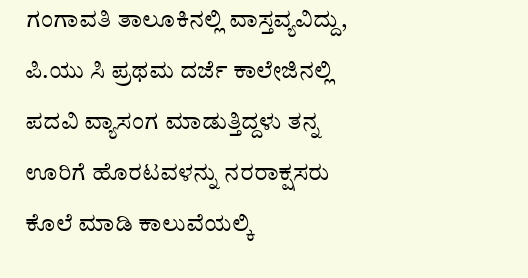ಗಂಗಾವತಿ ತಾಲೂಕಿನಲ್ಲಿ ವಾಸ್ತವ್ಯವಿದ್ದು, ಪಿ.ಯು ಸಿ ಪ್ರಥಮ ದರ್ಜೆ ಕಾಲೇಜಿನಲ್ಲಿ ಪದವಿ ವ್ಯಾಸಂಗ ಮಾಡುತ್ತಿದ್ದಳು ತನ್ನ ಊರಿಗೆ ಹೊರಟವಳನ್ನು ನರರಾಕ್ಷಸರು ಕೊಲೆ ಮಾಡಿ ಕಾಲುವೆಯಲ್ಕಿ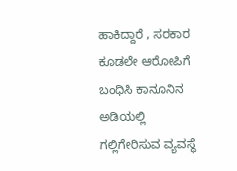ಹಾಕಿದ್ದಾರೆ , ಸರಕಾರ ಕೂಡಲೇ ಆರೋಪಿಗೆ ಬಂಧಿಸಿ ಕಾನೂನಿನ ಅಡಿಯಲ್ಲಿ ಗಲ್ಲಿಗೇರಿಸುವ ವ್ಯವಸ್ಥೆ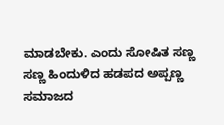ಮಾಡಬೇಕು. ಎಂದು ಸೋಷಿತ ಸಣ್ಣ ಸಣ್ಣ ಹಿಂದುಳಿದ ಹಡಪದ ಅಪ್ಪಣ್ಣ ಸಮಾಜದ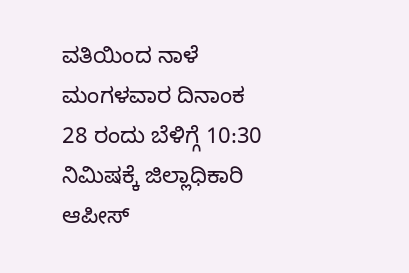ವತಿಯಿಂದ ನಾಳೆ ಮಂಗಳವಾರ ದಿನಾಂಕ 28 ರಂದು ಬೆಳಿಗ್ಗೆ 10:30 ನಿಮಿಷಕ್ಕೆ ಜಿಲ್ಲಾಧಿಕಾರಿ ಆಪೀಸ್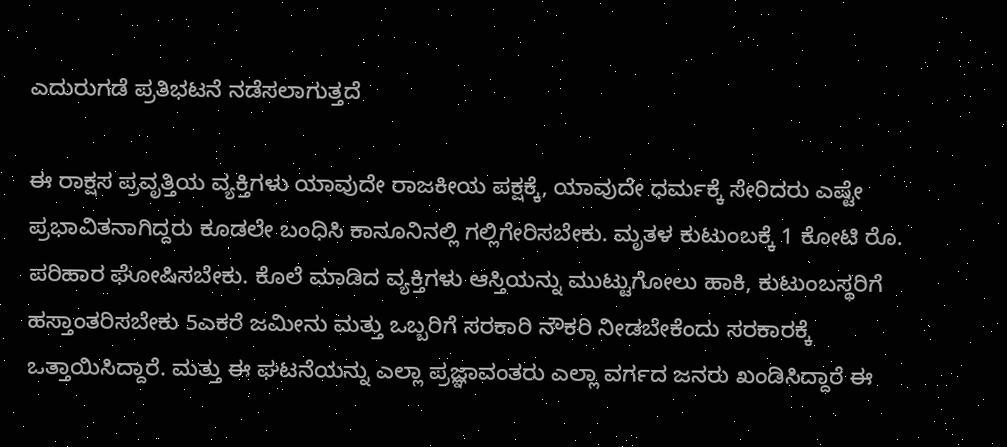ಎದುರುಗಡೆ ಪ್ರತಿಭಟನೆ ನಡೆಸಲಾಗುತ್ತದೆ ‌

ಈ ರಾಕ್ಷಸ ಪ್ರವೃತ್ತಿಯ ವ್ಯಕ್ತಿಗಳು ಯಾವುದೇ ರಾಜಕೀಯ ಪಕ್ಷಕ್ಕೆ, ಯಾವುದೇ ಧರ್ಮಕ್ಕೆ ಸೇರಿದರು ಎಷ್ಟೇ ಪ್ರಭಾವಿತನಾಗಿದ್ದರು ಕೂಡಲೇ ಬಂಧಿಸಿ ಕಾನೂನಿನಲ್ಲಿ ಗಲ್ಲಿಗೇರಿಸಬೇಕು. ಮೃತಳ ಕುಟುಂಬಕ್ಕೆ 1 ಕೋಟಿ ರೊ. ಪರಿಹಾರ ಘೋಷಿಸಬೇಕು. ಕೊಲೆ ಮಾಡಿದ ವ್ಯಕ್ತಿಗಳು ಆಸ್ತಿಯನ್ನು ಮುಟ್ಟುಗೋಲು ಹಾಕಿ, ಕುಟುಂಬಸ್ಥರಿಗೆ ಹಸ್ತಾಂತರಿಸಬೇಕು 5ಎಕರೆ ಜಮೀನು ಮತ್ತು ಒಬ್ಬರಿಗೆ ಸರಕಾರಿ ನೌಕರಿ ನೀಡಬೇಕೆಂದು ಸರಕಾರಕ್ಕೆ ಒತ್ತಾಯಿಸಿದ್ದಾರೆ. ಮತ್ತು ಈ ಘಟನೆಯನ್ನು ಎಲ್ಲಾ ಪ್ರಜ್ಞಾವಂತರು ಎಲ್ಲಾ ವರ್ಗದ ಜನರು ಖಂಡಿಸಿದ್ದಾರೆ ಈ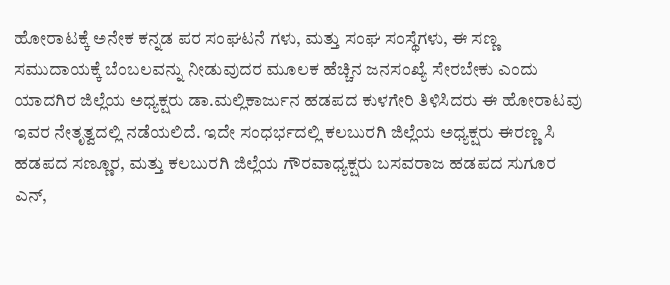ಹೋರಾಟಕ್ಕೆ ಅನೇಕ ಕನ್ನಡ ಪರ ಸಂಘಟನೆ ಗಳು, ಮತ್ತು ಸಂಘ ಸಂಸ್ಥೆಗಳು, ಈ ಸಣ್ಣ ಸಮುದಾಯಕ್ಕೆ ಬೆಂಬಲವನ್ನು ನೀಡುವುದರ ಮೂಲಕ ಹೆಚ್ಚಿನ ಜನಸಂಖ್ಯೆ ಸೇರಬೇಕು ಎಂದು ಯಾದಗಿರ ಜಿಲ್ಲೆಯ ಅಧ್ಯಕ್ಷರು ಡಾ.ಮಲ್ಲಿಕಾರ್ಜುನ ಹಡಪದ ಕುಳಗೇರಿ ತಿಳಿಸಿದರು ಈ ಹೋರಾಟವು ಇವರ ನೇತೃತ್ವದಲ್ಲಿ ನಡೆಯಲಿದೆ. ಇದೇ ಸಂಧರ್ಭದಲ್ಲಿ ಕಲಬುರಗಿ ಜಿಲ್ಲೆಯ ಅಧ್ಯಕ್ಷರು ಈರಣ್ಣ ಸಿ ಹಡಪದ ಸಣ್ಣೂರ, ಮತ್ತು ಕಲಬುರಗಿ ಜಿಲ್ಲೆಯ ಗೌರವಾಧ್ಯಕ್ಷರು ಬಸವರಾಜ ಹಡಪದ ಸುಗೂರ ಎನ್,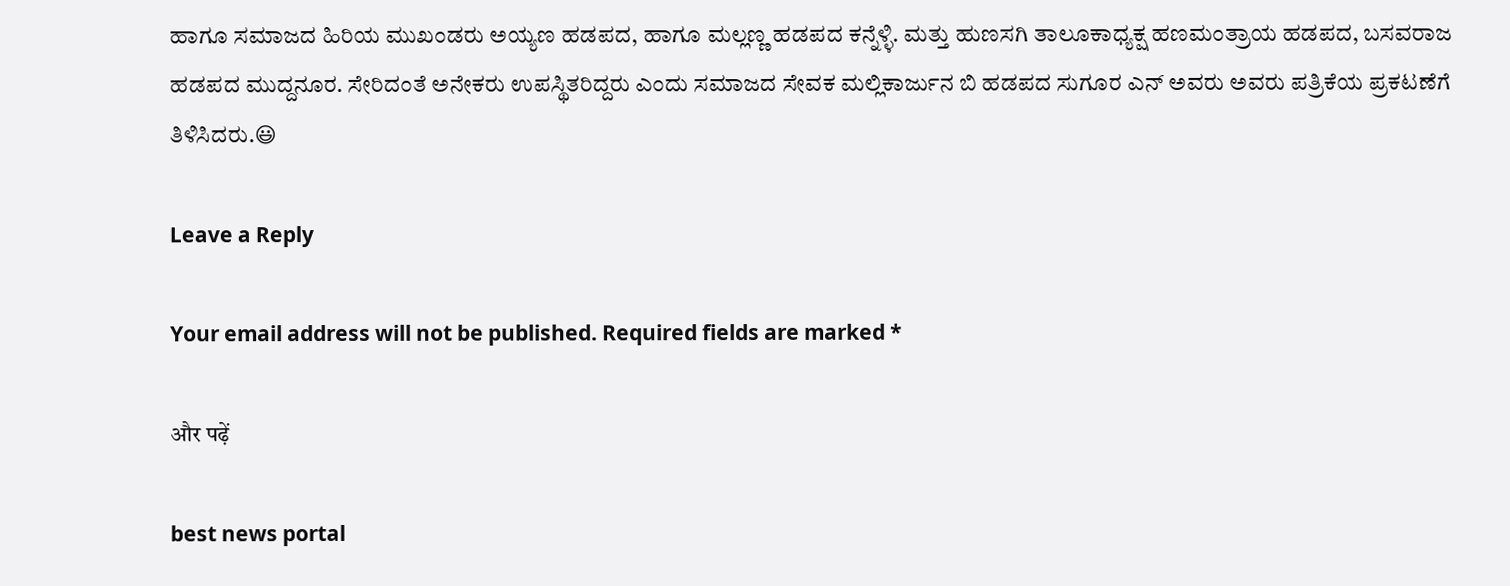ಹಾಗೂ ಸಮಾಜದ ಹಿರಿಯ ಮುಖಂಡರು ಅಯ್ಯಣ ಹಡಪದ, ಹಾಗೂ ಮಲ್ಲಣ್ಣ ಹಡಪದ ಕನ್ನೆಳ್ಳಿ. ಮತ್ತು ಹುಣಸಗಿ ತಾಲೂಕಾಧ್ಯಕ್ಷ ಹಣಮಂತ್ರಾಯ ಹಡಪದ, ಬಸವರಾಜ ಹಡಪದ ಮುದ್ದನೂರ. ಸೇರಿದಂತೆ ಅನೇಕರು ಉಪಸ್ಥಿತರಿದ್ದರು ಎಂದು ಸಮಾಜದ ಸೇವಕ ಮಲ್ಲಿಕಾರ್ಜುನ ಬಿ ಹಡಪದ ಸುಗೂರ ಎನ್ ಅವರು ಅವರು ಪತ್ರಿಕೆಯ ಪ್ರಕಟಣೆಗೆ ತಿಳಿಸಿದರು.😃

Leave a Reply

Your email address will not be published. Required fields are marked *

और पढ़ें

best news portal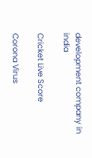development company in india

Cricket Live Score

Corona Virus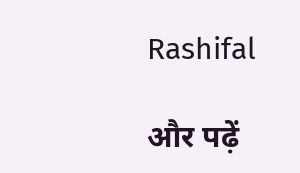Rashifal

और पढ़ें